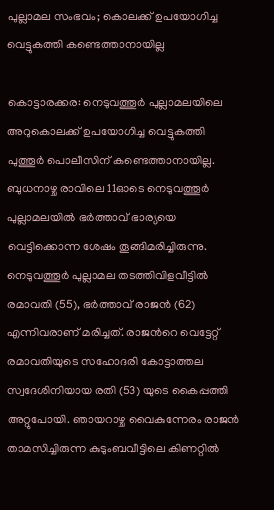പുല്ലാമല സംഭവം; കൊലക്ക് ഉപയോഗിച്ച വെട്ടുകത്തി കണ്ടെത്താനായില്ല

കൊട്ടാരക്കര: നെടുവത്തൂർ പുല്ലാമലയിലെ അറുകൊലക്ക് ഉപയോഗിച്ച വെട്ടുകത്തി പുത്തൂർ പൊലീസിന് കണ്ടെത്താനായില്ല. ബുധനാഴ്ച രാവിലെ 11ഓടെ നെടുവത്തൂർ പുല്ലാമലയിൽ ഭർത്താവ് ഭാര്യയെ വെട്ടിക്കൊന്ന ശേഷം തൂങ്ങിമരിച്ചിരുന്നു. നെടുവത്തൂർ പുല്ലാമല തടത്തിവിളവീട്ടിൽ രമാവതി (55), ഭർത്താവ് രാജൻ (62) എന്നിവരാണ് മരിച്ചത്. രാജന്‍റെ വെട്ടേറ്റ് രമാവതിയുടെ സഹോദരി കോട്ടാത്തല സ്വദേശിനിയായ രതി (53) യുടെ കൈപ്പത്തി അറ്റുപോയി. ഞായറാഴ്ച വൈകുന്നേരം രാജൻ താമസിച്ചിരുന്ന കുടുംബവീട്ടിലെ കിണറ്റിൽ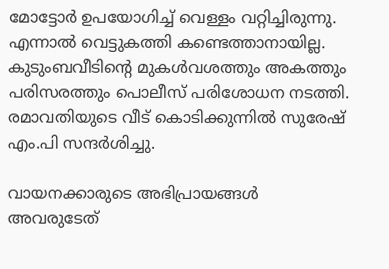മോട്ടോർ ഉപയോഗിച്ച് വെള്ളം വറ്റിച്ചിരുന്നു. എന്നാൽ വെട്ടുകത്തി കണ്ടെത്താനായില്ല. കുടുംബവീടിന്‍റെ മുകൾവശത്തും അകത്തും പരിസരത്തും പൊലീസ് പരിശോധന നടത്തി. രമാവതിയുടെ വീട് കൊടിക്കുന്നിൽ സുരേഷ് എം.പി സന്ദർശിച്ചു.

വായനക്കാരുടെ അഭിപ്രായങ്ങള്‍ അവരുടേത്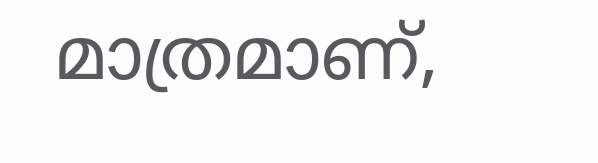മാത്രമാണ്,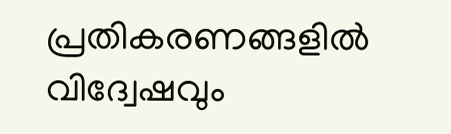പ്രതികരണങ്ങളിൽ വിദ്വേഷവും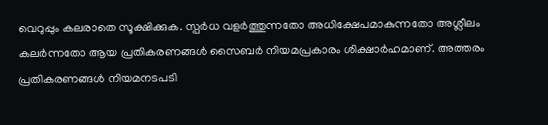വെറുപ്പും കലരാതെ സൂക്ഷിക്കുക. സ്പർധ വളർത്തുന്നതോ അധിക്ഷേപമാകുന്നതോ അശ്ലീലം കലർന്നതോ ആയ പ്രതികരണങ്ങൾ സൈബർ നിയമപ്രകാരം ശിക്ഷാർഹമാണ്. അത്തരം പ്രതികരണങ്ങൾ നിയമനടപടി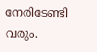നേരിടേണ്ടി വരും.